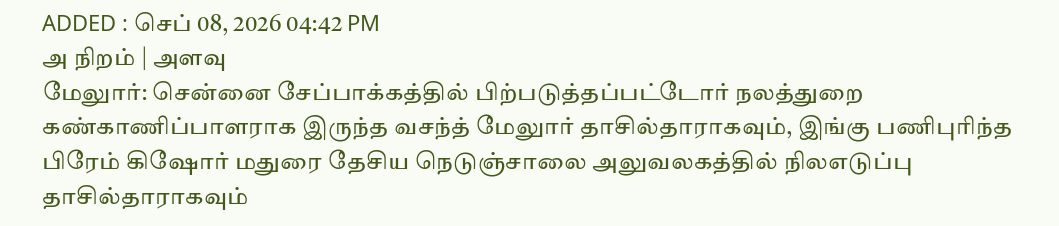ADDED : செப் 08, 2026 04:42 PM
அ நிறம் | அளவு
மேலுார்: சென்னை சேப்பாக்கத்தில் பிற்படுத்தப்பட்டோர் நலத்துறை கண்காணிப்பாளராக இருந்த வசந்த் மேலுார் தாசில்தாராகவும், இங்கு பணிபுரிந்த பிரேம் கிஷோர் மதுரை தேசிய நெடுஞ்சாலை அலுவலகத்தில் நிலஎடுப்பு தாசில்தாராகவும்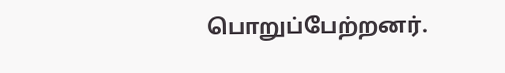பொறுப்பேற்றனர்.